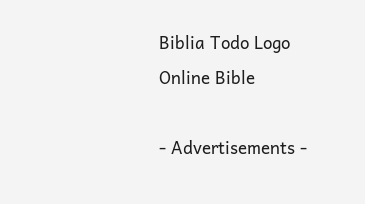Biblia Todo Logo
Online Bible

- Advertisements -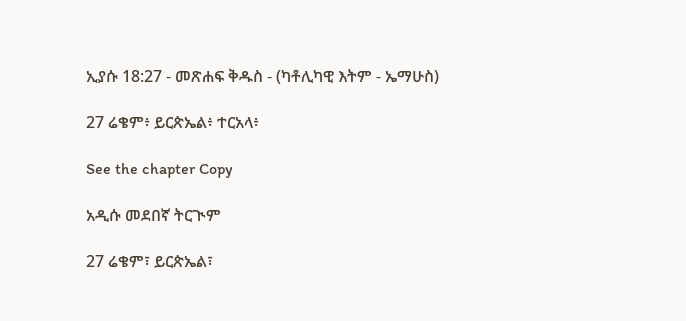ኢያሱ 18:27 - መጽሐፍ ቅዱስ - (ካቶሊካዊ እትም - ኤማሁስ)

27 ሬቄም፥ ይርጵኤል፥ ተርአላ፥

See the chapter Copy

አዲሱ መደበኛ ትርጒም

27 ሬቄም፣ ይርጵኤል፣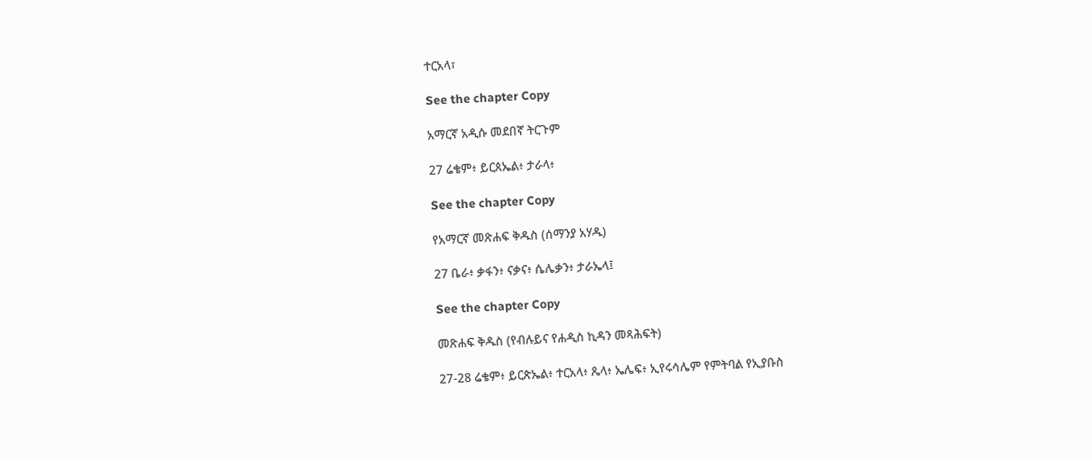ተርአላ፣

See the chapter Copy

አማርኛ አዲሱ መደበኛ ትርጉም

27 ሬቄም፥ ይርጰኤል፥ ታራላ፥

See the chapter Copy

የአማርኛ መጽሐፍ ቅዱስ (ሰማንያ አሃዱ)

27 ቤራ፥ ቃፋን፥ ናቃና፥ ሴሌቃን፥ ታራኤላ፤

See the chapter Copy

መጽሐፍ ቅዱስ (የብሉይና የሐዲስ ኪዳን መጻሕፍት)

27-28 ሬቄም፥ ይርጵኤል፥ ተርአላ፥ ጼላ፥ ኤሌፍ፥ ኢየሩሳሌም የምትባል የኢያቡስ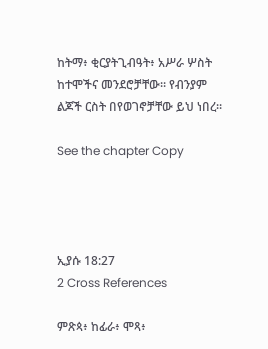ከትማ፥ ቂርያትጊብዓት፥ አሥራ ሦስት ከተሞችና መንደሮቻቸው። የብንያም ልጆች ርስት በየወገኖቻቸው ይህ ነበረ።

See the chapter Copy




ኢያሱ 18:27
2 Cross References

ምጽጳ፥ ከፊራ፥ ሞጻ፥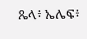ጼላ፥ ኤሌፍ፥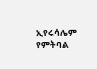ኢየሩሳሌም የምትባል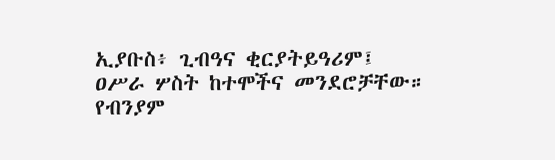ኢያቡስ፥ ጊብዓና ቂርያትይዓሪም፤ ዐሥራ ሦስት ከተሞችና መንደሮቻቸው። የብንያም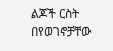ልጆች ርስት በየወገኖቻቸው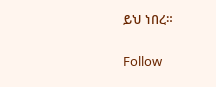ይህ ነበረ።


Follow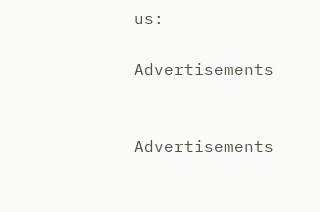us:

Advertisements


Advertisements